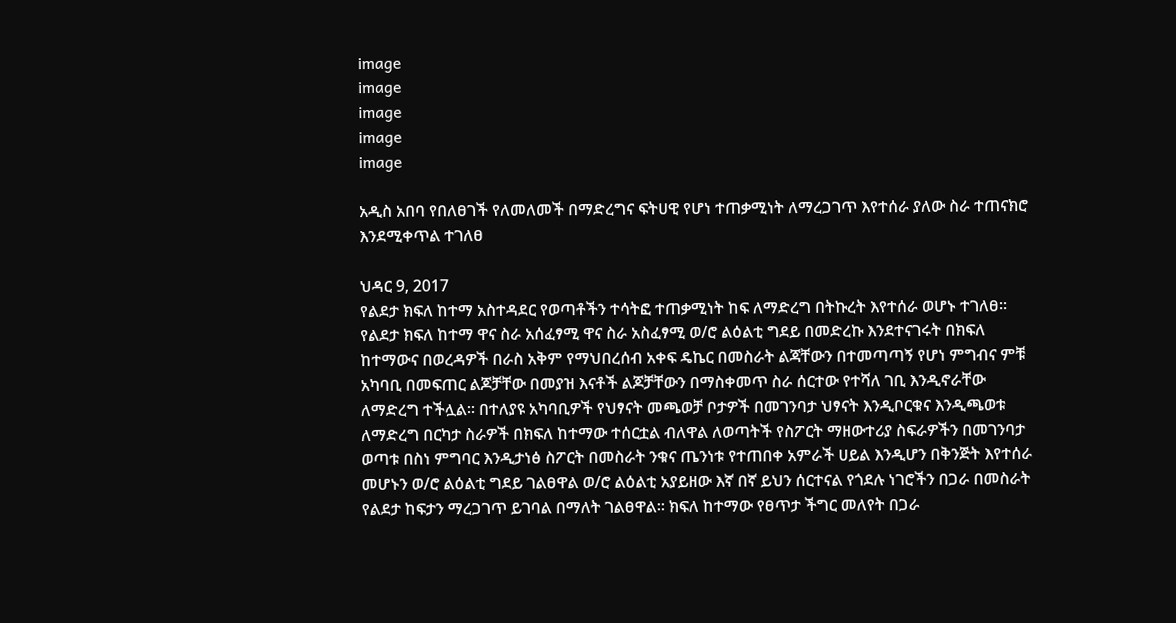image
image
image
image
image

አዲስ አበባ የበለፀገች የለመለመች በማድረግና ፍትሀዊ የሆነ ተጠቃሚነት ለማረጋገጥ እየተሰራ ያለው ስራ ተጠናክሮ እንደሚቀጥል ተገለፀ

ህዳር 9, 2017
የልደታ ክፍለ ከተማ አስተዳደር የወጣቶችን ተሳትፎ ተጠቃሚነት ከፍ ለማድረግ በትኩረት እየተሰራ ወሆኑ ተገለፀ። የልደታ ክፍለ ከተማ ዋና ስራ አሰፈፃሚ ዋና ስራ አስፈፃሚ ወ/ሮ ልዕልቲ ግደይ በመድረኩ እንደተናገሩት በክፍለ ከተማውና በወረዳዎች በራስ አቅም የማህበረሰብ አቀፍ ዴኬር በመስራት ልጃቸውን በተመጣጣኝ የሆነ ምግብና ምቹ አካባቢ በመፍጠር ልጆቻቸው በመያዝ እናቶች ልጆቻቸውን በማስቀመጥ ስራ ሰርተው የተሻለ ገቢ እንዲኖራቸው ለማድረግ ተችሏል። በተለያዩ አካባቢዎች የህፃናት መጫወቻ ቦታዎች በመገንባታ ህፃናት እንዲቦርቁና እንዲጫወቱ ለማድረግ በርካታ ስራዎች በክፍለ ከተማው ተሰርቷል ብለዋል ለወጣትች የስፖርት ማዘውተሪያ ስፍራዎችን በመገንባታ ወጣቱ በስነ ምግባር እንዲታነፅ ስፖርት በመስራት ንቁና ጤንነቱ የተጠበቀ አምራች ሀይል እንዲሆን በቅንጅት እየተሰራ መሆኑን ወ/ሮ ልዕልቲ ግደይ ገልፀዋል ወ/ሮ ልዕልቲ አያይዘው እኛ በኛ ይህን ሰርተናል የጎደሉ ነገሮችን በጋራ በመስራት የልደታ ከፍታን ማረጋገጥ ይገባል በማለት ገልፀዋል። ክፍለ ከተማው የፀጥታ ችግር መለየት በጋራ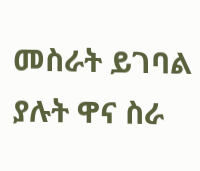መስራት ይገባል ያሉት ዋና ስራ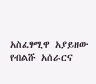አስፈፃሚዋ አያይዘው የብልሹ አሰራርና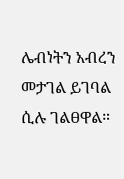ሌብነትን አብረን መታገል ይገባል ሲሉ ገልፀዋል።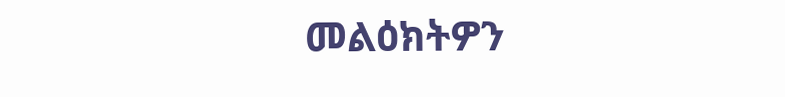መልዕክትዎን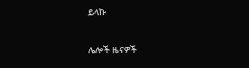ይላኩ

ሌሎች ዜናዎች